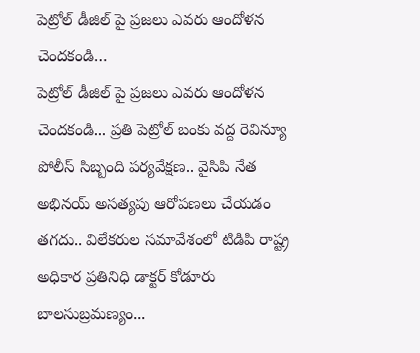పెట్రోల్ డీజిల్ పై ప్రజలు ఎవరు ఆందోళన చెందకండి…
పెట్రోల్ డీజిల్ పై ప్రజలు ఎవరు ఆందోళన చెందకండి... ప్రతి పెట్రోల్ బంకు వద్ద రెవిన్యూ పోలీస్ సిబ్బంది పర్యవేక్షణ.. వైసిపి నేత అభినయ్ అసత్యపు ఆరోపణలు చేయడం తగదు.. విలేకరుల సమావేశంలో టిడిపి రాష్ట్ర అధికార ప్రతినిధి డాక్టర్ కోడూరు బాలసుబ్రమణ్యం...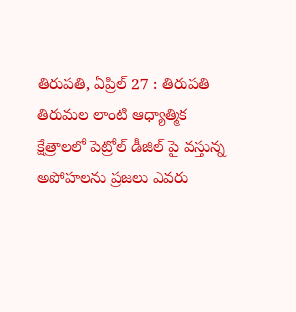తిరుపతి, ఏప్రిల్ 27 : తిరుపతి తిరుమల లాంటి ఆధ్యాత్మిక క్షేత్రాలలో పెట్రోల్ డీజిల్ పై వస్తున్న అపోహలను ప్రజలు ఎవరు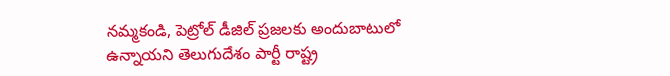నమ్మకండి, పెట్రోల్ డీజిల్ ప్రజలకు అందుబాటులో ఉన్నాయని తెలుగుదేశం పార్టీ రాష్ట్ర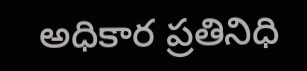అధికార ప్రతినిధి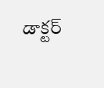డాక్టర్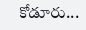కోడూరు...